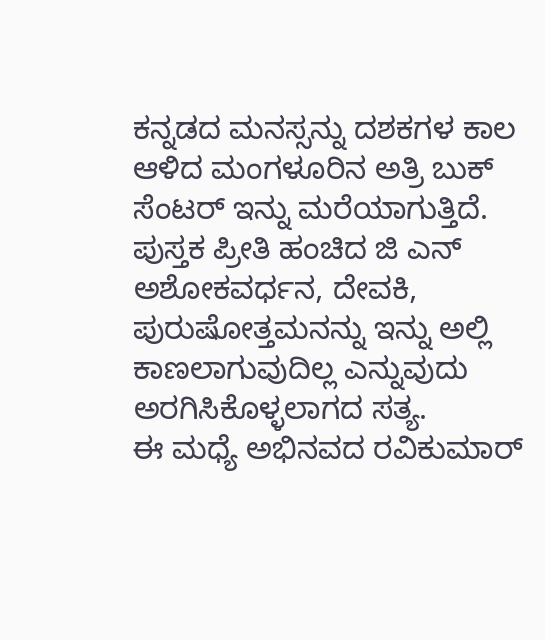ಕನ್ನಡದ ಮನಸ್ಸನ್ನು ದಶಕಗಳ ಕಾಲ ಆಳಿದ ಮಂಗಳೂರಿನ ಅತ್ರಿ ಬುಕ್ ಸೆಂಟರ್ ಇನ್ನು ಮರೆಯಾಗುತ್ತಿದೆ. ಪುಸ್ತಕ ಪ್ರೀತಿ ಹಂಚಿದ ಜಿ ಎನ್ ಅಶೋಕವರ್ಧನ, ದೇವಕಿ, ಪುರುಷೋತ್ತಮನನ್ನು ಇನ್ನು ಅಲ್ಲಿ ಕಾಣಲಾಗುವುದಿಲ್ಲ ಎನ್ನುವುದು ಅರಗಿಸಿಕೊಳ್ಳಲಾಗದ ಸತ್ಯ.
ಈ ಮಧ್ಯೆ ಅಭಿನವದ ರವಿಕುಮಾರ್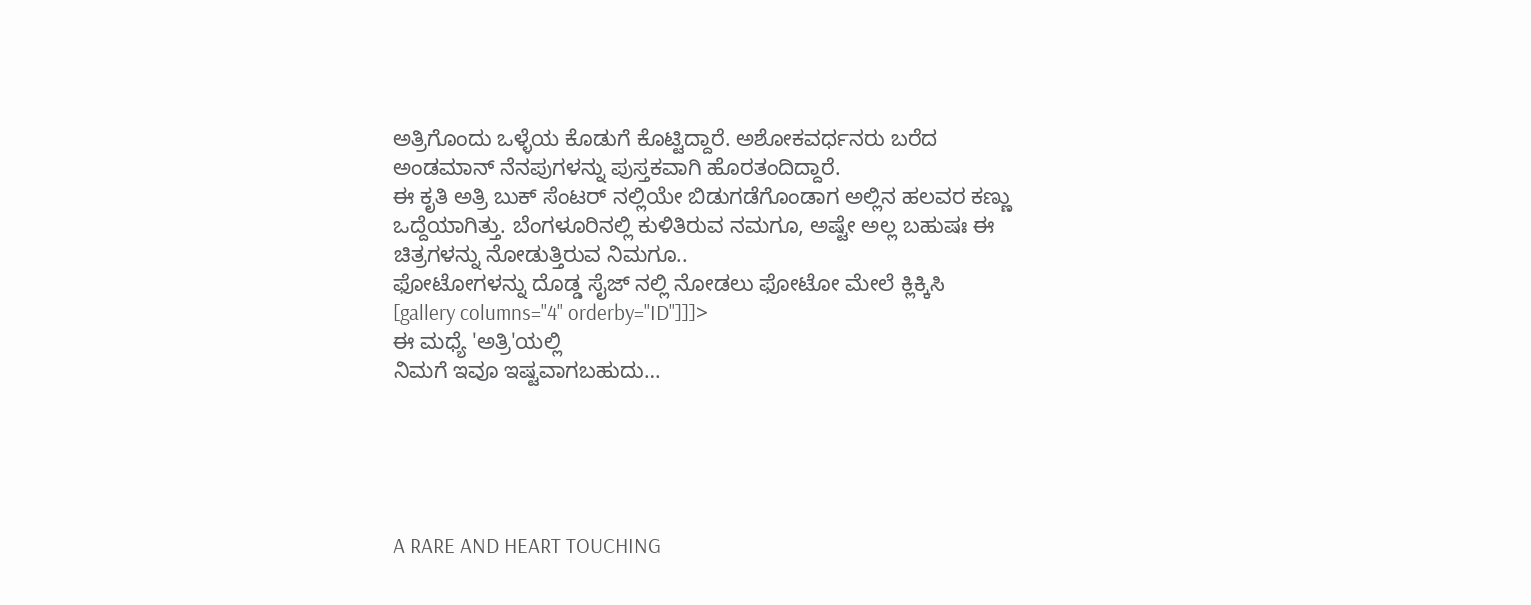ಅತ್ರಿಗೊಂದು ಒಳ್ಳೆಯ ಕೊಡುಗೆ ಕೊಟ್ಟಿದ್ದಾರೆ. ಅಶೋಕವರ್ಧನರು ಬರೆದ ಅಂಡಮಾನ್ ನೆನಪುಗಳನ್ನು ಪುಸ್ತಕವಾಗಿ ಹೊರತಂದಿದ್ದಾರೆ.
ಈ ಕೃತಿ ಅತ್ರಿ ಬುಕ್ ಸೆಂಟರ್ ನಲ್ಲಿಯೇ ಬಿಡುಗಡೆಗೊಂಡಾಗ ಅಲ್ಲಿನ ಹಲವರ ಕಣ್ಣು ಒದ್ದೆಯಾಗಿತ್ತು. ಬೆಂಗಳೂರಿನಲ್ಲಿ ಕುಳಿತಿರುವ ನಮಗೂ, ಅಷ್ಟೇ ಅಲ್ಲ ಬಹುಷಃ ಈ ಚಿತ್ರಗಳನ್ನು ನೋಡುತ್ತಿರುವ ನಿಮಗೂ..
ಫೋಟೋಗಳನ್ನು ದೊಡ್ಡ ಸೈಜ್ ನಲ್ಲಿ ನೋಡಲು ಫೋಟೋ ಮೇಲೆ ಕ್ಲಿಕ್ಕಿಸಿ
[gallery columns="4" orderby="ID"]]]>
ಈ ಮಧ್ಯೆ 'ಅತ್ರಿ'ಯಲ್ಲಿ
ನಿಮಗೆ ಇವೂ ಇಷ್ಟವಾಗಬಹುದು…





A RARE AND HEART TOUCHING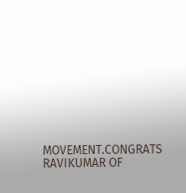MOVEMENT.CONGRATS RAVIKUMAR OF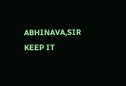ABHINAVA,SIR KEEP IT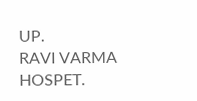UP.
RAVI VARMA HOSPET.